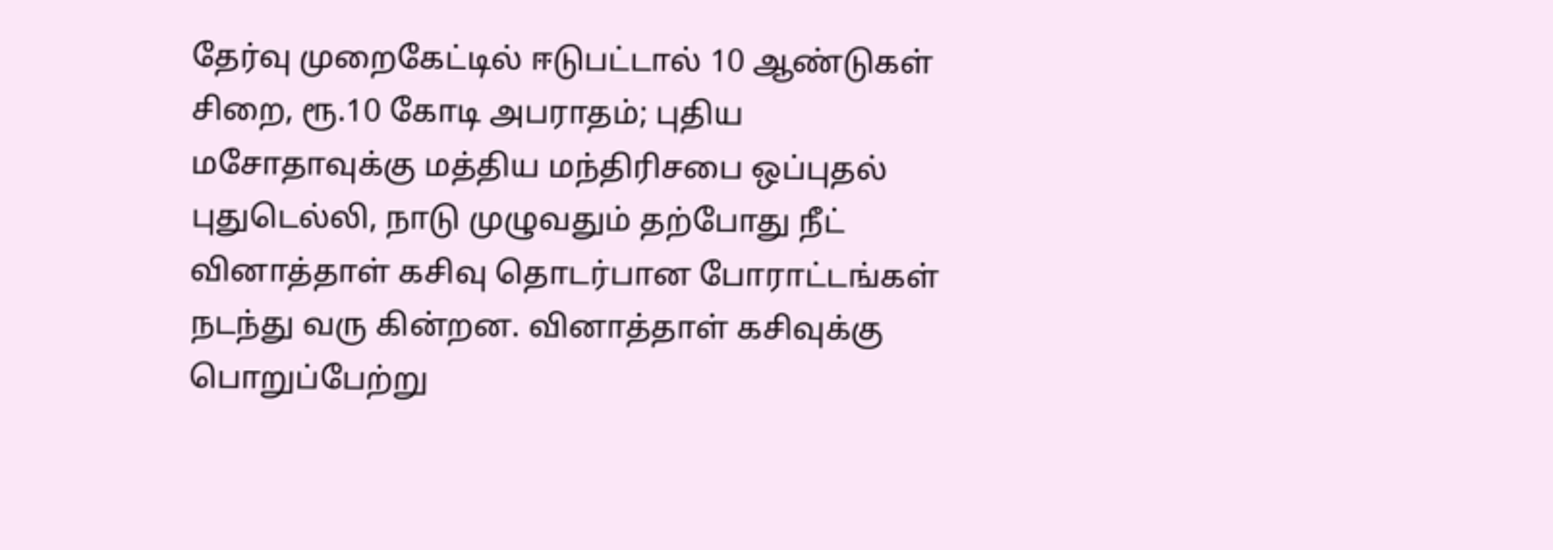தேர்வு முறைகேட்டில் ஈடுபட்டால் 10 ஆண்டுகள் சிறை, ரூ.10 கோடி அபராதம்; புதிய மசோதாவுக்கு மத்திய மந்திரிசபை ஒப்புதல்
புதுடெல்லி, நாடு முழுவதும் தற்போது நீட் வினாத்தாள் கசிவு தொடர்பான போராட்டங்கள் நடந்து வரு கின்றன. வினாத்தாள் கசிவுக்கு பொறுப்பேற்று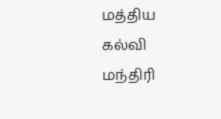மத்திய கல்வி மந்திரி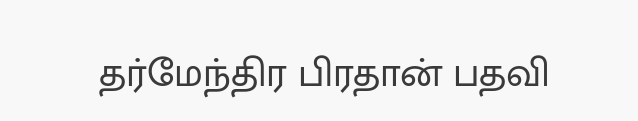தர்மேந்திர பிரதான் பதவி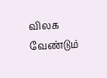விலக வேண்டும்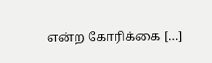என்ற கோரிக்கை […]